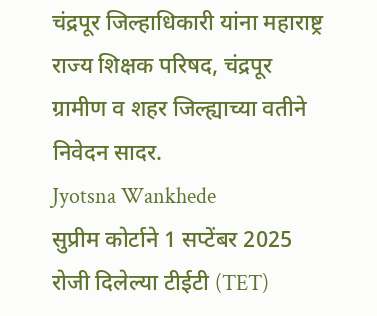चंद्रपूर जिल्हाधिकारी यांना महाराष्ट्र राज्य शिक्षक परिषद, चंद्रपूर ग्रामीण व शहर जिल्ह्याच्या वतीने निवेदन सादर.
Jyotsna Wankhede
सुप्रीम कोर्टाने 1 सप्टेंबर 2025 रोजी दिलेल्या टीईटी (TET)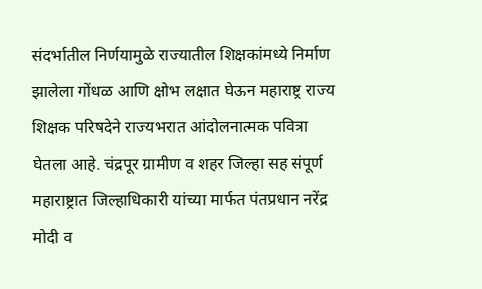संदर्भातील निर्णयामुळे राज्यातील शिक्षकांमध्ये निर्माण झालेला गोंधळ आणि क्षोभ लक्षात घेऊन महाराष्ट्र राज्य शिक्षक परिषदेने राज्यभरात आंदोलनात्मक पवित्रा घेतला आहे. चंद्रपूर ग्रामीण व शहर जिल्हा सह संपूर्ण महाराष्ट्रात जिल्हाधिकारी यांच्या मार्फत पंतप्रधान नरेंद्र मोदी व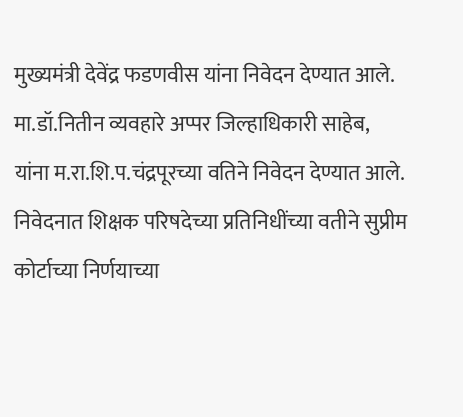मुख्यमंत्री देवेंद्र फडणवीस यांना निवेदन देण्यात आले.
मा.डॉ.नितीन व्यवहारे अप्पर जिल्हाधिकारी साहेब,
यांना म.रा.शि.प.चंद्रपूरच्या वतिने निवेदन देण्यात आले.
निवेदनात शिक्षक परिषदेच्या प्रतिनिधींच्या वतीने सुप्रीम कोर्टाच्या निर्णयाच्या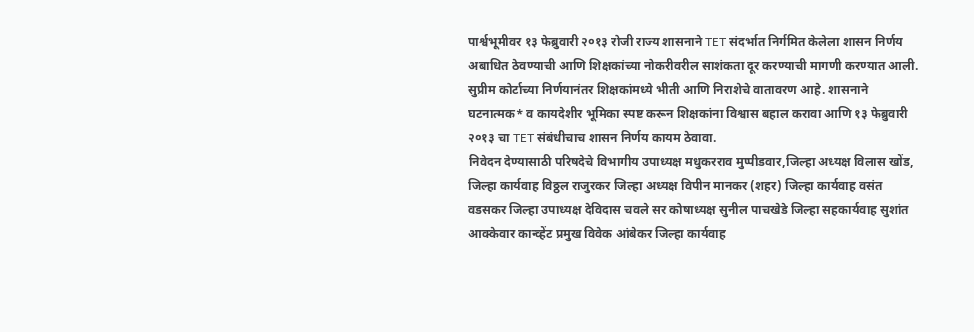पार्श्वभूमीवर १३ फेब्रुवारी २०१३ रोजी राज्य शासनाने TET संदर्भात निर्गमित केलेला शासन निर्णय अबाधित ठेवण्याची आणि शिक्षकांच्या नोकरीवरील साशंकता दूर करण्याची मागणी करण्यात आली.
सुप्रीम कोर्टाच्या निर्णयानंतर शिक्षकांमध्ये भीती आणि निराशेचे वातावरण आहे. शासनाने घटनात्मक* व कायदेशीर भूमिका स्पष्ट करून शिक्षकांना विश्वास बहाल करावा आणि १३ फेब्रुवारी २०१३ चा TET संबंधीचाच शासन निर्णय कायम ठेवावा.
निवेदन देण्यासाठी परिषदेचे विभागीय उपाध्यक्ष मधुकरराव मुप्पीडवार,जिल्हा अध्यक्ष विलास खोंड, जिल्हा कार्यवाह विठ्ठल राजुरकर जिल्हा अध्यक्ष विपीन मानकर (शहर) जिल्हा कार्यवाह वसंत वडसकर जिल्हा उपाध्यक्ष देविदास चवले सर कोषाध्यक्ष सुनील पाचखेडे जिल्हा सहकार्यवाह सुशांत आक्केवार कान्व्हेंट प्रमुख विवेक आंबेकर जिल्हा कार्यवाह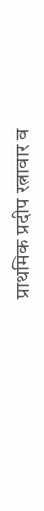प्राथमिक प्रदीप रत्नावार व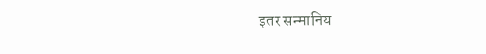इतर सन्मानिय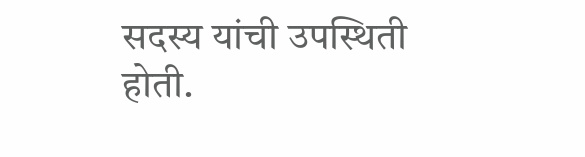सदस्य यांची उपस्थिती होती.